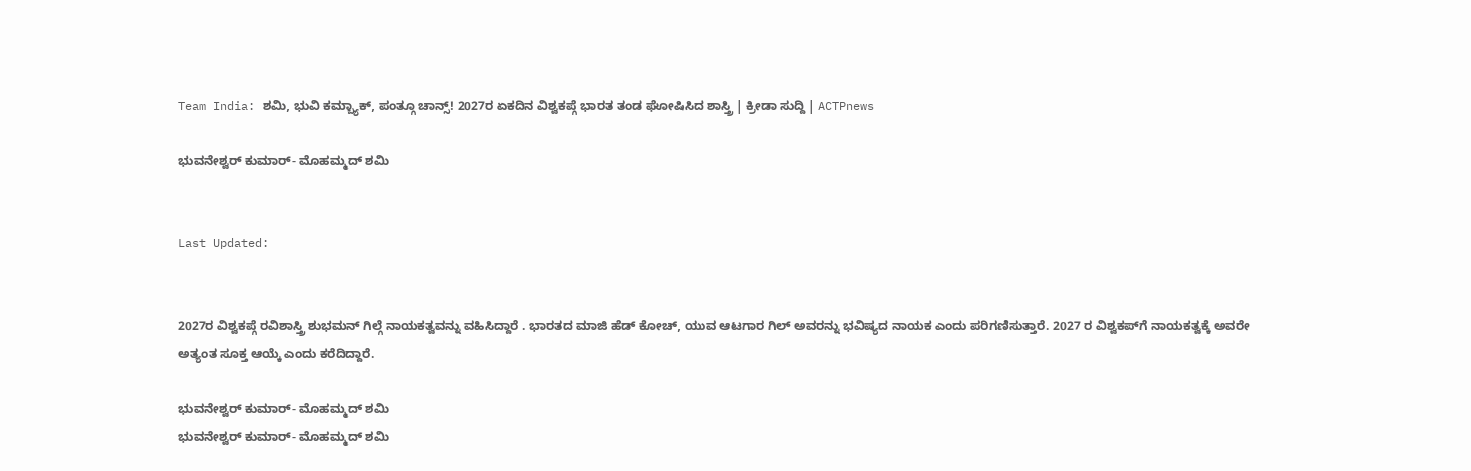Team India: ಶಮಿ, ಭುವಿ ಕಮ್ಬ್ಯಾಕ್, ಪಂತ್ಗೂ ಚಾನ್ಸ್! 2027ರ ಏಕದಿನ ವಿಶ್ವಕಪ್ಗೆ ಭಾರತ ತಂಡ ಘೋಷಿಸಿದ ಶಾಸ್ತ್ರಿ | ಕ್ರೀಡಾ ಸುದ್ದಿ | ACTPnews

ಭುವನೇಶ್ವರ್ ಕುಮಾರ್- ಮೊಹಮ್ಮದ್ ಶಮಿ


Last Updated:


2027ರ ವಿಶ್ವಕಪ್ಗೆ ರವಿಶಾಸ್ತ್ರಿ ಶುಭಮನ್ ಗಿಲ್ಗೆ ನಾಯಕತ್ವವನ್ನು ವಹಿಸಿದ್ದಾರೆ . ಭಾರತದ ಮಾಜಿ ಹೆಡ್ ಕೋಚ್, ಯುವ ಆಟಗಾರ ಗಿಲ್ ಅವರನ್ನು ಭವಿಷ್ಯದ ನಾಯಕ ಎಂದು ಪರಿಗಣಿಸುತ್ತಾರೆ. 2027 ರ ವಿಶ್ವಕಪ್‌ಗೆ ನಾಯಕತ್ವಕ್ಕೆ ಅವರೇ ಅತ್ಯಂತ ಸೂಕ್ತ ಆಯ್ಕೆ ಎಂದು ಕರೆದಿದ್ದಾರೆ.

ಭುವನೇಶ್ವರ್ ಕುಮಾರ್- ಮೊಹಮ್ಮದ್ ಶಮಿ
ಭುವನೇಶ್ವರ್ ಕುಮಾರ್- ಮೊಹಮ್ಮದ್ ಶಮಿ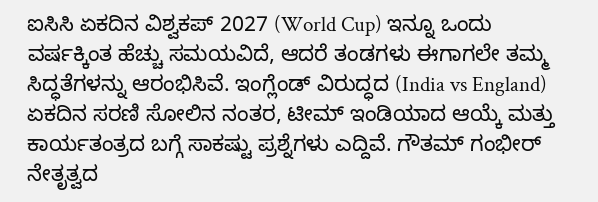ಐಸಿಸಿ ಏಕದಿನ ವಿಶ್ವಕಪ್ 2027 (World Cup) ಇನ್ನೂ ಒಂದು ವರ್ಷಕ್ಕಿಂತ ಹೆಚ್ಚು ಸಮಯವಿದೆ, ಆದರೆ ತಂಡಗಳು ಈಗಾಗಲೇ ತಮ್ಮ ಸಿದ್ಧತೆಗಳನ್ನು ಆರಂಭಿಸಿವೆ. ಇಂಗ್ಲೆಂಡ್ ವಿರುದ್ಧದ (India vs England) ಏಕದಿನ ಸರಣಿ ಸೋಲಿನ ನಂತರ, ಟೀಮ್ ಇಂಡಿಯಾದ ಆಯ್ಕೆ ಮತ್ತು ಕಾರ್ಯತಂತ್ರದ ಬಗ್ಗೆ ಸಾಕಷ್ಟು ಪ್ರಶ್ನೆಗಳು ಎದ್ದಿವೆ. ಗೌತಮ್ ಗಂಭೀರ್ ನೇತೃತ್ವದ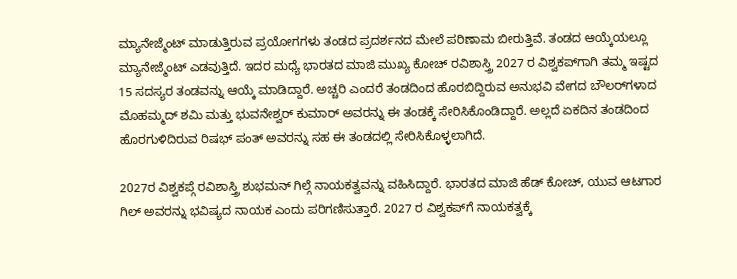ಮ್ಯಾನೇಜ್ಮೆಂಟ್ ಮಾಡುತ್ತಿರುವ ಪ್ರಯೋಗಗಳು ತಂಡದ ಪ್ರದರ್ಶನದ ಮೇಲೆ ಪರಿಣಾಮ ಬೀರುತ್ತಿವೆ. ತಂಡದ ಆಯ್ಕೆಯಲ್ಲೂ ಮ್ಯಾನೇಜ್ಮೆಂಟ್ ಎಡವುತ್ತಿದೆ. ಇದರ ಮಧ್ಯೆ ಭಾರತದ ಮಾಜಿ ಮುಖ್ಯ ಕೋಚ್ ರವಿಶಾಸ್ತ್ರಿ 2027 ರ ವಿಶ್ವಕಪ್‌ಗಾಗಿ ತಮ್ಮ ಇಷ್ಟದ 15 ಸದಸ್ಯರ ತಂಡವನ್ನು ಆಯ್ಕೆ ಮಾಡಿದ್ದಾರೆ. ಅಚ್ಚರಿ ಎಂದರೆ ತಂಡದಿಂದ ಹೊರಬಿದ್ದಿರುವ ಅನುಭವಿ ವೇಗದ ಬೌಲರ್‌ಗಳಾದ ಮೊಹಮ್ಮದ್ ಶಮಿ ಮತ್ತು ಭುವನೇಶ್ವರ್ ಕುಮಾರ್ ಅವರನ್ನು ಈ ತಂಡಕ್ಕೆ ಸೇರಿಸಿಕೊಂಡಿದ್ದಾರೆ. ಅಲ್ಲದೆ ಏಕದಿನ ತಂಡದಿಂದ ಹೊರಗುಳಿದಿರುವ ರಿಷಭ್ ಪಂತ್ ಅವರನ್ನು ಸಹ ಈ ತಂಡದಲ್ಲಿ ಸೇರಿಸಿಕೊಳ್ಳಲಾಗಿದೆ.

2027ರ ವಿಶ್ವಕಪ್ಗೆ ರವಿಶಾಸ್ತ್ರಿ ಶುಭಮನ್ ಗಿಲ್ಗೆ ನಾಯಕತ್ವವನ್ನು ವಹಿಸಿದ್ದಾರೆ. ಭಾರತದ ಮಾಜಿ ಹೆಡ್ ಕೋಚ್, ಯುವ ಆಟಗಾರ ಗಿಲ್ ಅವರನ್ನು ಭವಿಷ್ಯದ ನಾಯಕ ಎಂದು ಪರಿಗಣಿಸುತ್ತಾರೆ. 2027 ರ ವಿಶ್ವಕಪ್‌ಗೆ ನಾಯಕತ್ವಕ್ಕೆ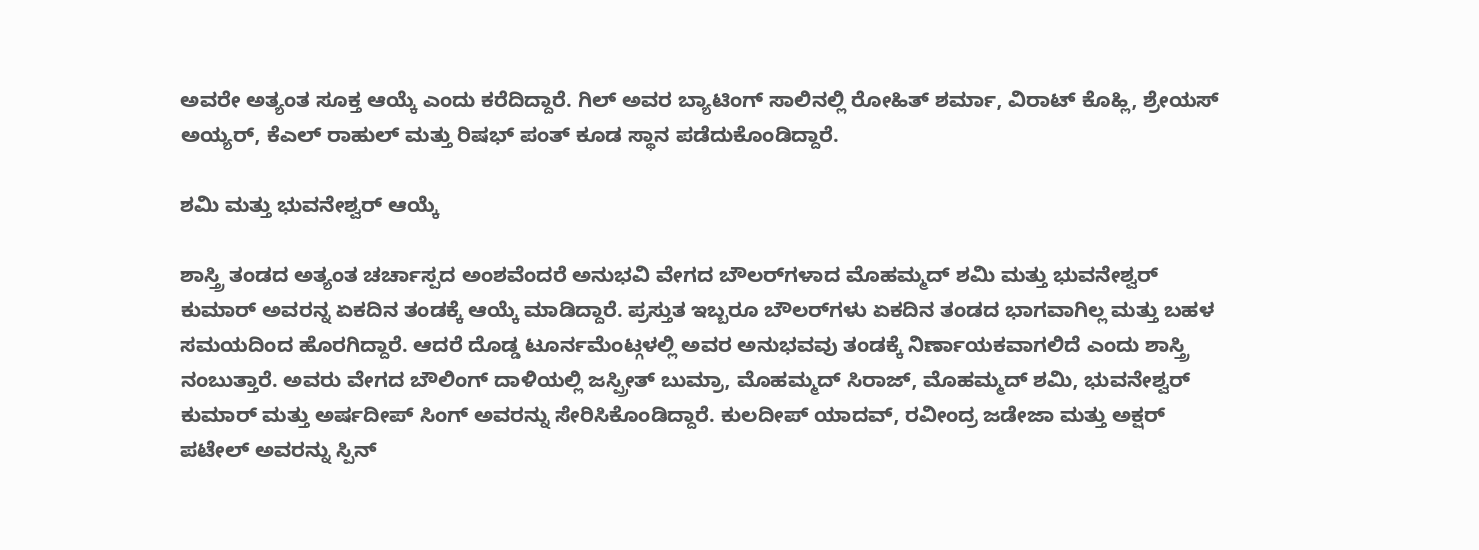ಅವರೇ ಅತ್ಯಂತ ಸೂಕ್ತ ಆಯ್ಕೆ ಎಂದು ಕರೆದಿದ್ದಾರೆ. ಗಿಲ್ ಅವರ ಬ್ಯಾಟಿಂಗ್ ಸಾಲಿನಲ್ಲಿ ರೋಹಿತ್ ಶರ್ಮಾ, ವಿರಾಟ್ ಕೊಹ್ಲಿ, ಶ್ರೇಯಸ್ ಅಯ್ಯರ್, ಕೆಎಲ್ ರಾಹುಲ್ ಮತ್ತು ರಿಷಭ್ ಪಂತ್ ಕೂಡ ಸ್ಥಾನ ಪಡೆದುಕೊಂಡಿದ್ದಾರೆ.

ಶಮಿ ಮತ್ತು ಭುವನೇಶ್ವರ್ ಆಯ್ಕೆ

ಶಾಸ್ತ್ರಿ ತಂಡದ ಅತ್ಯಂತ ಚರ್ಚಾಸ್ಪದ ಅಂಶವೆಂದರೆ ಅನುಭವಿ ವೇಗದ ಬೌಲರ್‌ಗಳಾದ ಮೊಹಮ್ಮದ್ ಶಮಿ ಮತ್ತು ಭುವನೇಶ್ವರ್ ಕುಮಾರ್ ಅವರನ್ನ ಏಕದಿನ ತಂಡಕ್ಕೆ ಆಯ್ಕೆ ಮಾಡಿದ್ದಾರೆ. ಪ್ರಸ್ತುತ ಇಬ್ಬರೂ ಬೌಲರ್‌ಗಳು ಏಕದಿನ ತಂಡದ ಭಾಗವಾಗಿಲ್ಲ ಮತ್ತು ಬಹಳ ಸಮಯದಿಂದ ಹೊರಗಿದ್ದಾರೆ. ಆದರೆ ದೊಡ್ಡ ಟೂರ್ನಮೆಂಟ್ಗಳಲ್ಲಿ ಅವರ ಅನುಭವವು ತಂಡಕ್ಕೆ ನಿರ್ಣಾಯಕವಾಗಲಿದೆ ಎಂದು ಶಾಸ್ತ್ರಿ ನಂಬುತ್ತಾರೆ. ಅವರು ವೇಗದ ಬೌಲಿಂಗ್ ದಾಳಿಯಲ್ಲಿ ಜಸ್ಪ್ರೀತ್ ಬುಮ್ರಾ, ಮೊಹಮ್ಮದ್ ಸಿರಾಜ್, ಮೊಹಮ್ಮದ್ ಶಮಿ, ಭುವನೇಶ್ವರ್ ಕುಮಾರ್ ಮತ್ತು ಅರ್ಷದೀಪ್ ಸಿಂಗ್ ಅವರನ್ನು ಸೇರಿಸಿಕೊಂಡಿದ್ದಾರೆ. ಕುಲದೀಪ್ ಯಾದವ್, ರವೀಂದ್ರ ಜಡೇಜಾ ಮತ್ತು ಅಕ್ಷರ್ ಪಟೇಲ್ ಅವರನ್ನು ಸ್ಪಿನ್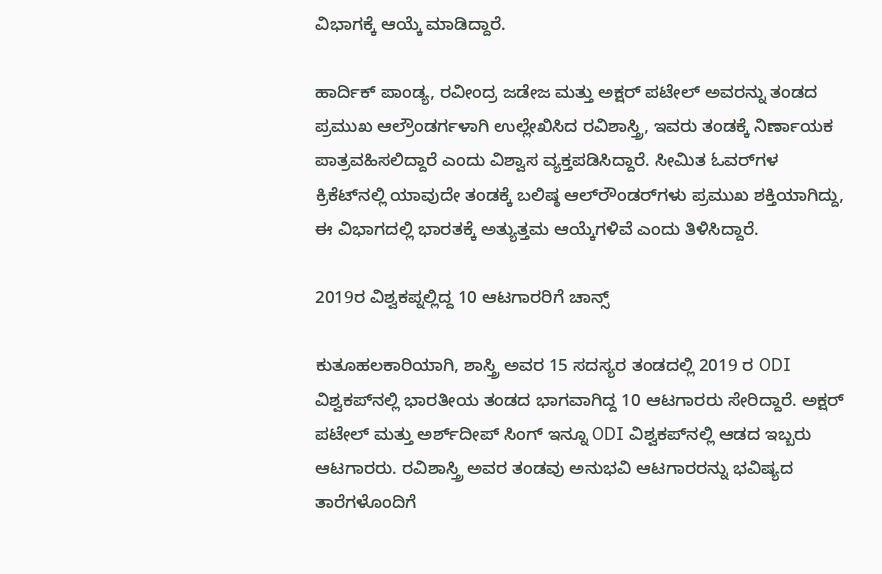ವಿಭಾಗಕ್ಕೆ ಆಯ್ಕೆ ಮಾಡಿದ್ದಾರೆ.

ಹಾರ್ದಿಕ್ ಪಾಂಡ್ಯ, ರವೀಂದ್ರ ಜಡೇಜ ಮತ್ತು ಅಕ್ಷರ್ ಪಟೇಲ್ ಅವರನ್ನು ತಂಡದ ಪ್ರಮುಖ ಆಲ್ರೌಂಡರ್ಗಳಾಗಿ ಉಲ್ಲೇಖಿಸಿದ ರವಿಶಾಸ್ತ್ರಿ, ಇವರು ತಂಡಕ್ಕೆ ನಿರ್ಣಾಯಕ ಪಾತ್ರವಹಿಸಲಿದ್ದಾರೆ ಎಂದು ವಿಶ್ವಾಸ ವ್ಯಕ್ತಪಡಿಸಿದ್ದಾರೆ. ಸೀಮಿತ ಓವರ್‌ಗಳ ಕ್ರಿಕೆಟ್‌ನಲ್ಲಿ ಯಾವುದೇ ತಂಡಕ್ಕೆ ಬಲಿಷ್ಠ ಆಲ್‌ರೌಂಡರ್‌ಗಳು ಪ್ರಮುಖ ಶಕ್ತಿಯಾಗಿದ್ದು, ಈ ವಿಭಾಗದಲ್ಲಿ ಭಾರತಕ್ಕೆ ಅತ್ಯುತ್ತಮ ಆಯ್ಕೆಗಳಿವೆ ಎಂದು ತಿಳಿಸಿದ್ದಾರೆ.

2019ರ ವಿಶ್ವಕಪ್ನಲ್ಲಿದ್ದ 10 ಆಟಗಾರರಿಗೆ ಚಾನ್ಸ್

ಕುತೂಹಲಕಾರಿಯಾಗಿ, ಶಾಸ್ತ್ರಿ ಅವರ 15 ಸದಸ್ಯರ ತಂಡದಲ್ಲಿ 2019 ರ ODI ವಿಶ್ವಕಪ್‌ನಲ್ಲಿ ಭಾರತೀಯ ತಂಡದ ಭಾಗವಾಗಿದ್ದ 10 ಆಟಗಾರರು ಸೇರಿದ್ದಾರೆ. ಅಕ್ಷರ್ ಪಟೇಲ್ ಮತ್ತು ಅರ್ಶ್‌ದೀಪ್ ಸಿಂಗ್ ಇನ್ನೂ ODI ವಿಶ್ವಕಪ್‌ನಲ್ಲಿ ಆಡದ ಇಬ್ಬರು ಆಟಗಾರರು. ರವಿಶಾಸ್ತ್ರಿ ಅವರ ತಂಡವು ಅನುಭವಿ ಆಟಗಾರರನ್ನು ಭವಿಷ್ಯದ ತಾರೆಗಳೊಂದಿಗೆ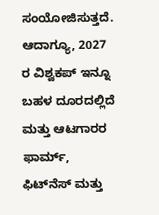ಸಂಯೋಜಿಸುತ್ತದೆ. ಆದಾಗ್ಯೂ, 2027 ರ ವಿಶ್ವಕಪ್ ಇನ್ನೂ ಬಹಳ ದೂರದಲ್ಲಿದೆ ಮತ್ತು ಆಟಗಾರರ ಫಾರ್ಮ್, ಫಿಟ್‌ನೆಸ್ ಮತ್ತು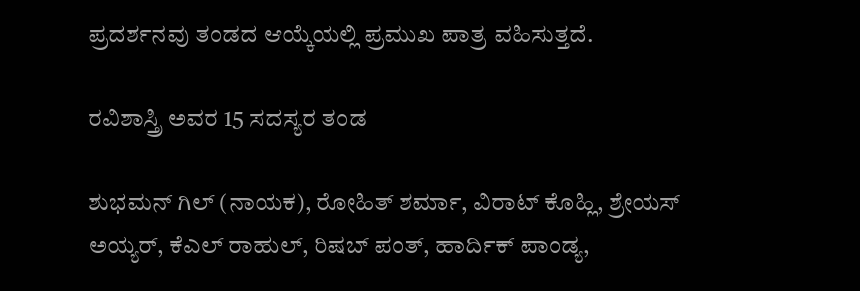ಪ್ರದರ್ಶನವು ತಂಡದ ಆಯ್ಕೆಯಲ್ಲಿ ಪ್ರಮುಖ ಪಾತ್ರ ವಹಿಸುತ್ತದೆ.

ರವಿಶಾಸ್ತ್ರಿ ಅವರ 15 ಸದಸ್ಯರ ತಂಡ

ಶುಭಮನ್ ಗಿಲ್ (ನಾಯಕ), ರೋಹಿತ್ ಶರ್ಮಾ, ವಿರಾಟ್ ಕೊಹ್ಲಿ, ಶ್ರೇಯಸ್ ಅಯ್ಯರ್, ಕೆಎಲ್ ರಾಹುಲ್, ರಿಷಬ್ ಪಂತ್, ಹಾರ್ದಿಕ್ ಪಾಂಡ್ಯ,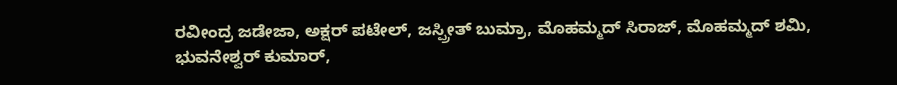ರವೀಂದ್ರ ಜಡೇಜಾ, ಅಕ್ಷರ್ ಪಟೇಲ್, ಜಸ್ಪ್ರೀತ್ ಬುಮ್ರಾ, ಮೊಹಮ್ಮದ್ ಸಿರಾಜ್, ಮೊಹಮ್ಮದ್ ಶಮಿ, ಭುವನೇಶ್ವರ್ ಕುಮಾರ್,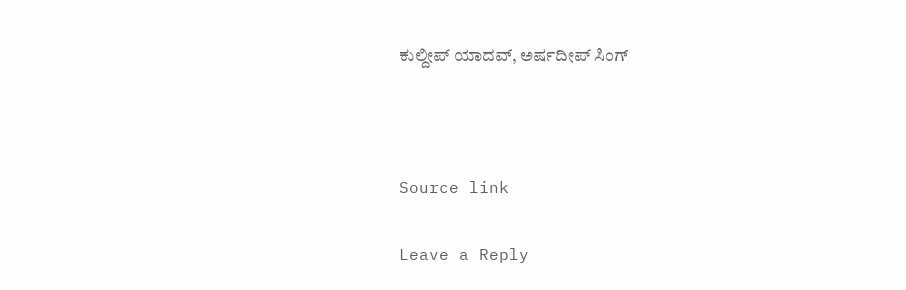ಕುಲ್ದೀಪ್ ಯಾದವ್, ಅರ್ಷದೀಪ್ ಸಿಂಗ್



Source link

Leave a Reply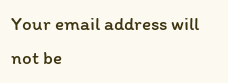Your email address will not be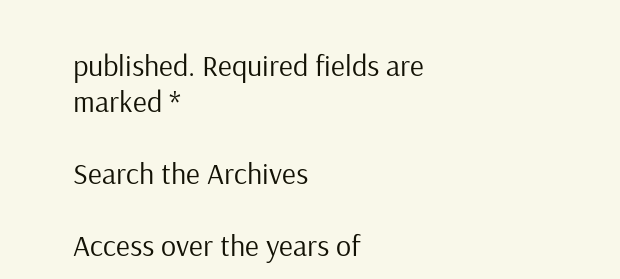published. Required fields are marked *

Search the Archives

Access over the years of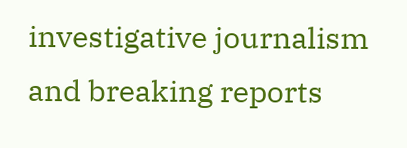investigative journalism and breaking reports